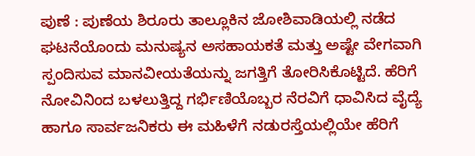ಪುಣೆ : ಪುಣೆಯ ಶಿರೂರು ತಾಲ್ಲೂಕಿನ ಜೋಶಿವಾಡಿಯಲ್ಲಿ ನಡೆದ ಘಟನೆಯೊಂದು ಮನುಷ್ಯನ ಅಸಹಾಯಕತೆ ಮತ್ತು ಅಷ್ಟೇ ವೇಗವಾಗಿ ಸ್ಪಂದಿಸುವ ಮಾನವೀಯತೆಯನ್ನು ಜಗತ್ತಿಗೆ ತೋರಿಸಿಕೊಟ್ಟಿದೆ. ಹೆರಿಗೆ ನೋವಿನಿಂದ ಬಳಲುತ್ತಿದ್ದ ಗರ್ಭಿಣಿಯೊಬ್ಬರ ನೆರವಿಗೆ ಧಾವಿಸಿದ ವೈದ್ಯೆ ಹಾಗೂ ಸಾರ್ವಜನಿಕರು ಈ ಮಹಿಳೆಗೆ ನಡುರಸ್ತೆಯಲ್ಲಿಯೇ ಹೆರಿಗೆ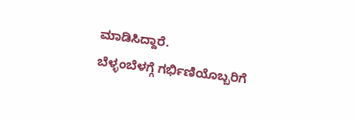ಮಾಡಿಸಿದ್ದಾರೆ.
ಬೆಳ್ಳಂಬೆಳಗ್ಗೆ ಗರ್ಭಿಣಿಯೊಬ್ಬರಿಗೆ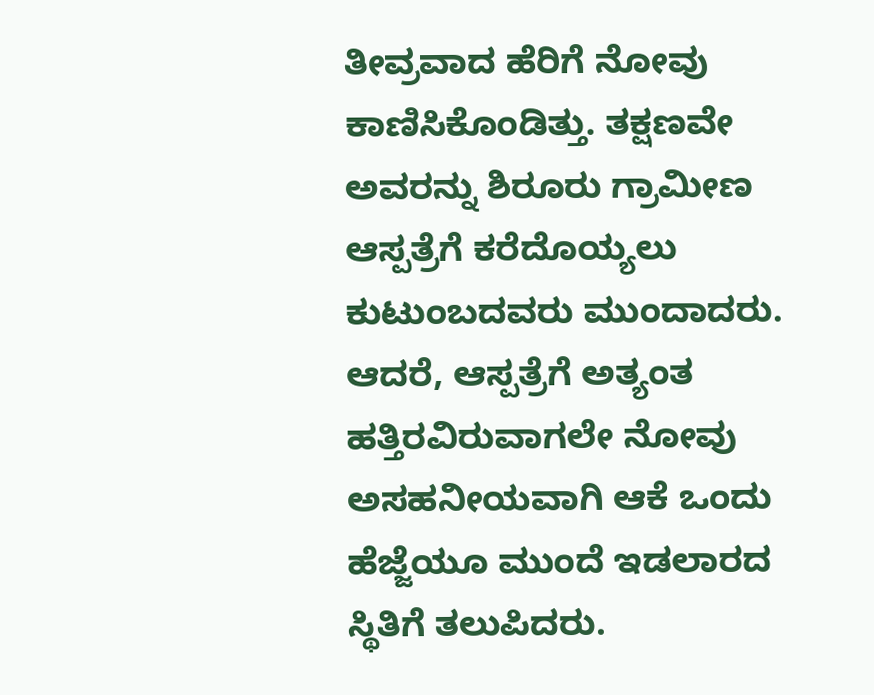ತೀವ್ರವಾದ ಹೆರಿಗೆ ನೋವು ಕಾಣಿಸಿಕೊಂಡಿತ್ತು. ತಕ್ಷಣವೇ ಅವರನ್ನು ಶಿರೂರು ಗ್ರಾಮೀಣ ಆಸ್ಪತ್ರೆಗೆ ಕರೆದೊಯ್ಯಲು ಕುಟುಂಬದವರು ಮುಂದಾದರು. ಆದರೆ, ಆಸ್ಪತ್ರೆಗೆ ಅತ್ಯಂತ ಹತ್ತಿರವಿರುವಾಗಲೇ ನೋವು ಅಸಹನೀಯವಾಗಿ ಆಕೆ ಒಂದು ಹೆಜ್ಜೆಯೂ ಮುಂದೆ ಇಡಲಾರದ ಸ್ಥಿತಿಗೆ ತಲುಪಿದರು.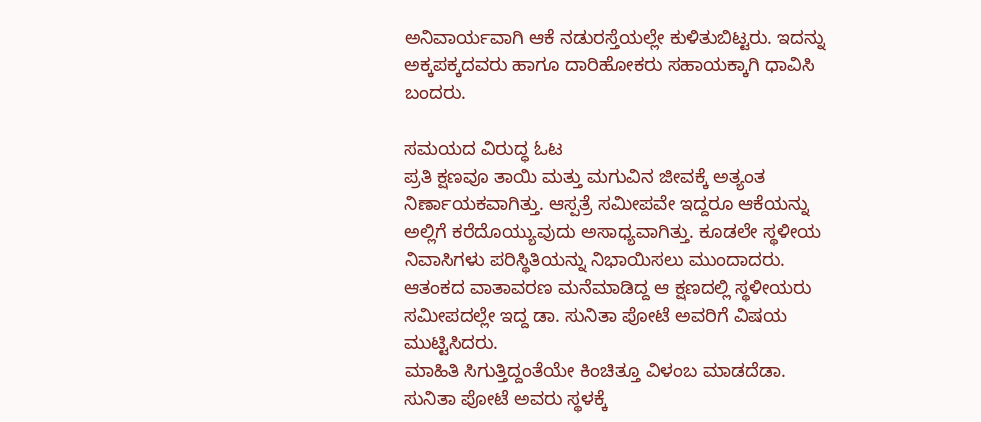ಅನಿವಾರ್ಯವಾಗಿ ಆಕೆ ನಡುರಸ್ತೆಯಲ್ಲೇ ಕುಳಿತುಬಿಟ್ಟರು. ಇದನ್ನು ಅಕ್ಕಪಕ್ಕದವರು ಹಾಗೂ ದಾರಿಹೋಕರು ಸಹಾಯಕ್ಕಾಗಿ ಧಾವಿಸಿ ಬಂದರು.

ಸಮಯದ ವಿರುದ್ಧ ಓಟ
ಪ್ರತಿ ಕ್ಷಣವೂ ತಾಯಿ ಮತ್ತು ಮಗುವಿನ ಜೀವಕ್ಕೆ ಅತ್ಯಂತ ನಿರ್ಣಾಯಕವಾಗಿತ್ತು. ಆಸ್ಪತ್ರೆ ಸಮೀಪವೇ ಇದ್ದರೂ ಆಕೆಯನ್ನು ಅಲ್ಲಿಗೆ ಕರೆದೊಯ್ಯುವುದು ಅಸಾಧ್ಯವಾಗಿತ್ತು. ಕೂಡಲೇ ಸ್ಥಳೀಯ ನಿವಾಸಿಗಳು ಪರಿಸ್ಥಿತಿಯನ್ನು ನಿಭಾಯಿಸಲು ಮುಂದಾದರು. ಆತಂಕದ ವಾತಾವರಣ ಮನೆಮಾಡಿದ್ದ ಆ ಕ್ಷಣದಲ್ಲಿ ಸ್ಥಳೀಯರು ಸಮೀಪದಲ್ಲೇ ಇದ್ದ ಡಾ. ಸುನಿತಾ ಪೋಟೆ ಅವರಿಗೆ ವಿಷಯ ಮುಟ್ಟಿಸಿದರು.
ಮಾಹಿತಿ ಸಿಗುತ್ತಿದ್ದಂತೆಯೇ ಕಿಂಚಿತ್ತೂ ವಿಳಂಬ ಮಾಡದೆಡಾ. ಸುನಿತಾ ಪೋಟೆ ಅವರು ಸ್ಥಳಕ್ಕೆ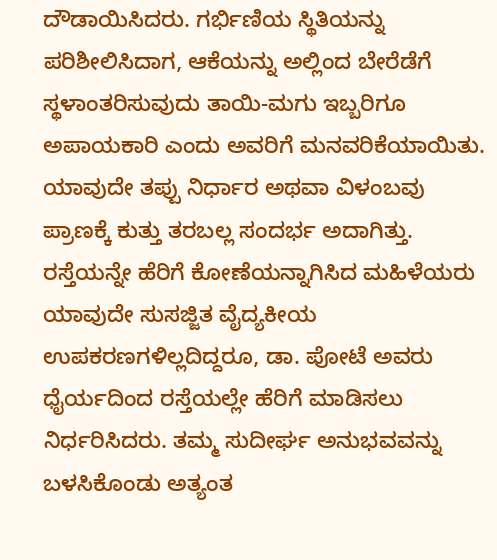ದೌಡಾಯಿಸಿದರು. ಗರ್ಭಿಣಿಯ ಸ್ಥಿತಿಯನ್ನು ಪರಿಶೀಲಿಸಿದಾಗ, ಆಕೆಯನ್ನು ಅಲ್ಲಿಂದ ಬೇರೆಡೆಗೆ ಸ್ಥಳಾಂತರಿಸುವುದು ತಾಯಿ-ಮಗು ಇಬ್ಬರಿಗೂ ಅಪಾಯಕಾರಿ ಎಂದು ಅವರಿಗೆ ಮನವರಿಕೆಯಾಯಿತು. ಯಾವುದೇ ತಪ್ಪು ನಿರ್ಧಾರ ಅಥವಾ ವಿಳಂಬವು ಪ್ರಾಣಕ್ಕೆ ಕುತ್ತು ತರಬಲ್ಲ ಸಂದರ್ಭ ಅದಾಗಿತ್ತು.
ರಸ್ತೆಯನ್ನೇ ಹೆರಿಗೆ ಕೋಣೆಯನ್ನಾಗಿಸಿದ ಮಹಿಳೆಯರು
ಯಾವುದೇ ಸುಸಜ್ಜಿತ ವೈದ್ಯಕೀಯ ಉಪಕರಣಗಳಿಲ್ಲದಿದ್ದರೂ, ಡಾ. ಪೋಟೆ ಅವರು ಧೈರ್ಯದಿಂದ ರಸ್ತೆಯಲ್ಲೇ ಹೆರಿಗೆ ಮಾಡಿಸಲು ನಿರ್ಧರಿಸಿದರು. ತಮ್ಮ ಸುದೀರ್ಘ ಅನುಭವವನ್ನು ಬಳಸಿಕೊಂಡು ಅತ್ಯಂತ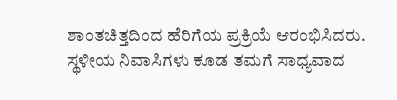ಶಾಂತಚಿತ್ತದಿಂದ ಹೆರಿಗೆಯ ಪ್ರಕ್ರಿಯೆ ಆರಂಭಿಸಿದರು. ಸ್ಥಳೀಯ ನಿವಾಸಿಗಳು ಕೂಡ ತಮಗೆ ಸಾಧ್ಯವಾದ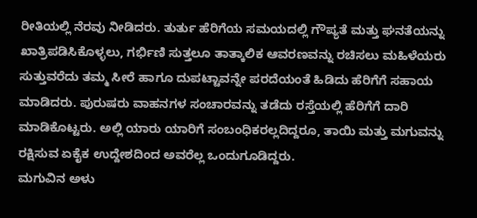ರೀತಿಯಲ್ಲಿ ನೆರವು ನೀಡಿದರು. ತುರ್ತು ಹೆರಿಗೆಯ ಸಮಯದಲ್ಲಿ ಗೌಪ್ಯತೆ ಮತ್ತು ಘನತೆಯನ್ನು ಖಾತ್ರಿಪಡಿಸಿಕೊಳ್ಳಲು, ಗರ್ಭಿಣಿ ಸುತ್ತಲೂ ತಾತ್ಕಾಲಿಕ ಆವರಣವನ್ನು ರಚಿಸಲು ಮಹಿಳೆಯರು ಸುತ್ತುವರೆದು ತಮ್ಮ ಸೀರೆ ಹಾಗೂ ದುಪಟ್ಟಾವನ್ನೇ ಪರದೆಯಂತೆ ಹಿಡಿದು ಹೆರಿಗೆಗೆ ಸಹಾಯ ಮಾಡಿದರು. ಪುರುಷರು ವಾಹನಗಳ ಸಂಚಾರವನ್ನು ತಡೆದು ರಸ್ತೆಯಲ್ಲಿ ಹೆರಿಗೆಗೆ ದಾರಿ ಮಾಡಿಕೊಟ್ಟರು. ಅಲ್ಲಿ ಯಾರು ಯಾರಿಗೆ ಸಂಬಂಧಿಕರಲ್ಲದಿದ್ದರೂ, ತಾಯಿ ಮತ್ತು ಮಗುವನ್ನು ರಕ್ಷಿಸುವ ಏಕೈಕ ಉದ್ದೇಶದಿಂದ ಅವರೆಲ್ಲ ಒಂದುಗೂಡಿದ್ದರು.
ಮಗುವಿನ ಅಳು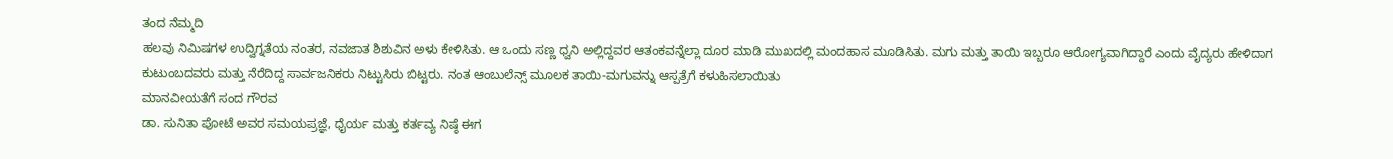ತಂದ ನೆಮ್ಮದಿ
ಹಲವು ನಿಮಿಷಗಳ ಉದ್ವಿಗ್ನತೆಯ ನಂತರ, ನವಜಾತ ಶಿಶುವಿನ ಅಳು ಕೇಳಿಸಿತು. ಆ ಒಂದು ಸಣ್ಣ ಧ್ವನಿ ಅಲ್ಲಿದ್ದವರ ಆತಂಕವನ್ನೆಲ್ಲಾ ದೂರ ಮಾಡಿ ಮುಖದಲ್ಲಿ ಮಂದಹಾಸ ಮೂಡಿಸಿತು. ಮಗು ಮತ್ತು ತಾಯಿ ಇಬ್ಬರೂ ಆರೋಗ್ಯವಾಗಿದ್ದಾರೆ ಎಂದು ವೈದ್ಯರು ಹೇಳಿದಾಗ ಕುಟುಂಬದವರು ಮತ್ತು ನೆರೆದಿದ್ದ ಸಾರ್ವಜನಿಕರು ನಿಟ್ಟುಸಿರು ಬಿಟ್ಟರು. ನಂತ ಆಂಬುಲೆನ್ಸ್ ಮೂಲಕ ತಾಯಿ-ಮಗುವನ್ನು ಆಸ್ಪತ್ರೆಗೆ ಕಳುಹಿಸಲಾಯಿತು
ಮಾನವೀಯತೆಗೆ ಸಂದ ಗೌರವ
ಡಾ. ಸುನಿತಾ ಪೋಟೆ ಅವರ ಸಮಯಪ್ರಜ್ಞೆ, ಧೈರ್ಯ ಮತ್ತು ಕರ್ತವ್ಯ ನಿಷ್ಠೆ ಈಗ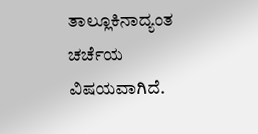ತಾಲ್ಲೂಕಿನಾದ್ಯಂತ ಚರ್ಚೆಯ ವಿಷಯವಾಗಿದೆ.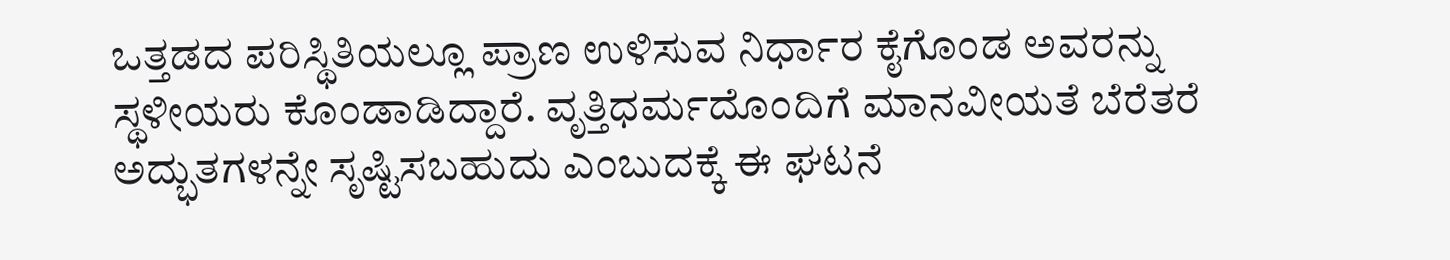ಒತ್ತಡದ ಪರಿಸ್ಥಿತಿಯಲ್ಲೂ ಪ್ರಾಣ ಉಳಿಸುವ ನಿರ್ಧಾರ ಕೈಗೊಂಡ ಅವರನ್ನು ಸ್ಥಳೀಯರು ಕೊಂಡಾಡಿದ್ದಾರೆ. ವೃತ್ತಿಧರ್ಮದೊಂದಿಗೆ ಮಾನವೀಯತೆ ಬೆರೆತರೆ ಅದ್ಭುತಗಳನ್ನೇ ಸೃಷ್ಟಿಸಬಹುದು ಎಂಬುದಕ್ಕೆ ಈ ಘಟನೆ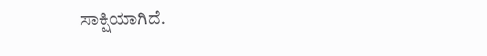ಸಾಕ್ಷಿಯಾಗಿದೆ.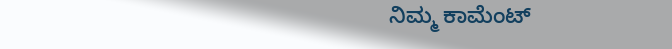ನಿಮ್ಮ ಕಾಮೆಂಟ್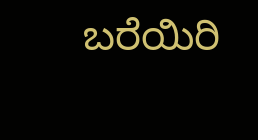ಬರೆಯಿರಿ